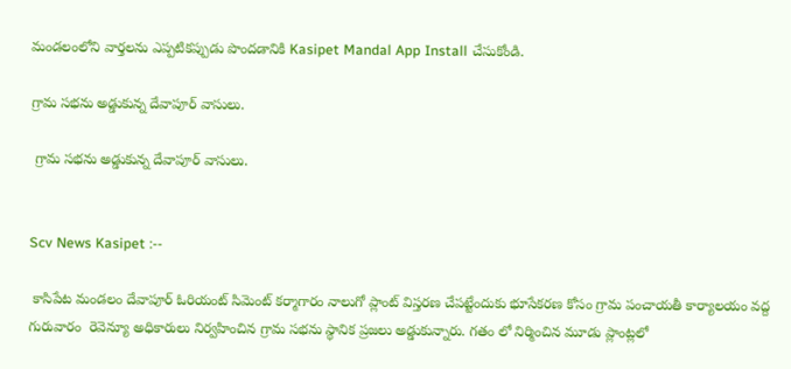మండలంలోని వార్తలను ఎప్పటికప్పుడు పొందడానికి Kasipet Mandal App Install చేసుకోండి.

గ్రామ సభను అడ్డుకున్న దేవాపూర్ వాసులు.

 గ్రామ సభను అడ్డుకున్న దేవాపూర్ వాసులు.


Scv News Kasipet :--

 కాసిపేట మండలం దేవాపూర్ ఓరియంట్ సిమెంట్ కర్మాగారం నాలుగో ప్లాంట్ విస్తరణ చేపట్టేందుకు భూసేకరణ కోసం గ్రామ పంచాయతీ కార్యాలయం వద్ద గురువారం  రెవెన్యూ అధికారులు నిర్వహించిన గ్రామ సభను స్థానిక ప్రజలు అడ్డుకున్నారు. గతం లో నిర్మించిన మూడు ప్లాంట్లలో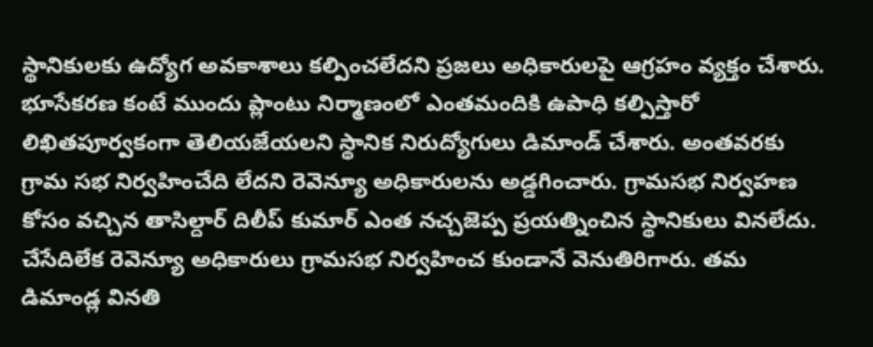స్థానికులకు ఉద్యోగ అవకాశాలు కల్పించలేదని ప్రజలు అధికారులపై ఆగ్రహం వ్యక్తం చేశారు. భూసేకరణ కంటే ముందు ప్లాంటు నిర్మాణంలో ఎంతమందికి ఉపాధి కల్పిస్తారో లిఖితపూర్వకంగా తెలియజేయలని స్థానిక నిరుద్యోగులు డిమాండ్ చేశారు. అంతవరకు గ్రామ సభ నిర్వహించేది లేదని రెవెన్యూ అధికారులను అడ్డగించారు. గ్రామసభ నిర్వహణ కోసం వచ్చిన తాసిల్దార్ దిలీప్ కుమార్ ఎంత నచ్చజెప్ప ప్రయత్నించిన స్థానికులు వినలేదు. చేసేదిలేక రెవెన్యూ అధికారులు గ్రామసభ నిర్వహించ కుండానే వెనుతిరిగారు. తమ డిమాండ్ల వినతి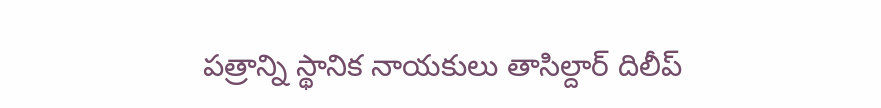పత్రాన్ని స్థానిక నాయకులు తాసిల్దార్ దిలీప్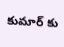కుమార్ కు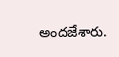అందజేశారు.